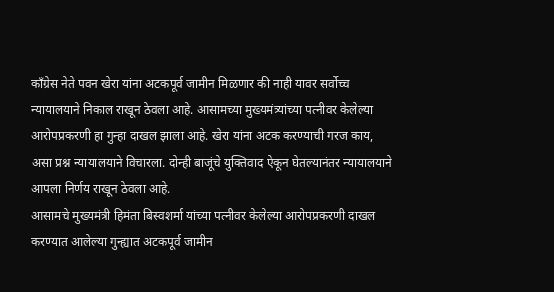काँग्रेस नेते पवन खेरा यांना अटकपूर्व जामीन मिळणार की नाही यावर सर्वोच्च न्यायालयाने निकाल राखून ठेवला आहे. आसामच्या मुख्यमंत्र्यांच्या पत्नीवर केलेल्या आरोपप्रकरणी हा गुन्हा दाखल झाला आहे. खेरा यांना अटक करण्याची गरज काय, असा प्रश्न न्यायालयाने विचारला. दोन्ही बाजूंचे युक्तिवाद ऐकून घेतल्यानंतर न्यायालयाने आपला निर्णय राखून ठेवला आहे.
आसामचे मुख्यमंत्री हिमंता बिस्वशर्मा यांच्या पत्नीवर केलेल्या आरोपप्रकरणी दाखल करण्यात आलेल्या गुन्ह्यात अटकपूर्व जामीन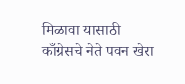मिळावा यासाठी काँग्रेसचे नेते पवन खेरा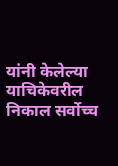यांनी केलेल्या याचिकेवरील निकाल सर्वोच्च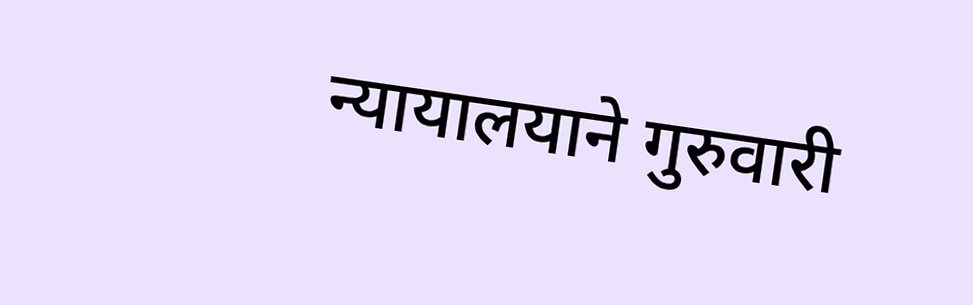न्यायालयाने गुरुवारी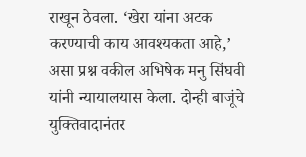राखून ठेवला. ‘खेरा यांना अटक करण्याची काय आवश्यकता आहे,’ असा प्रश्न वकील अभिषेक मनु सिंघवी यांनी न्यायालयास केला. दोन्ही बाजूंचे युक्तिवादानंतर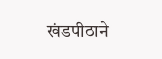खंडपीठाने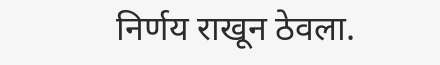निर्णय राखून ठेवला.